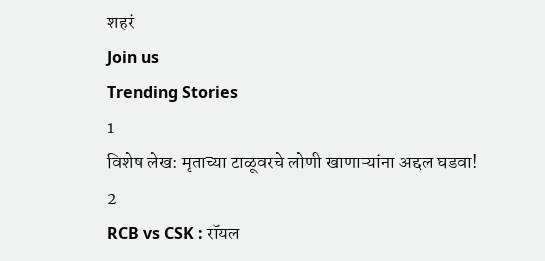शहरं
Join us
Trending Stories
1
विशेष लेख: मृताच्या टाळूवरचे लोणी खाणाऱ्यांना अद्दल घडवा!
2
RCB vs CSK : रॉयल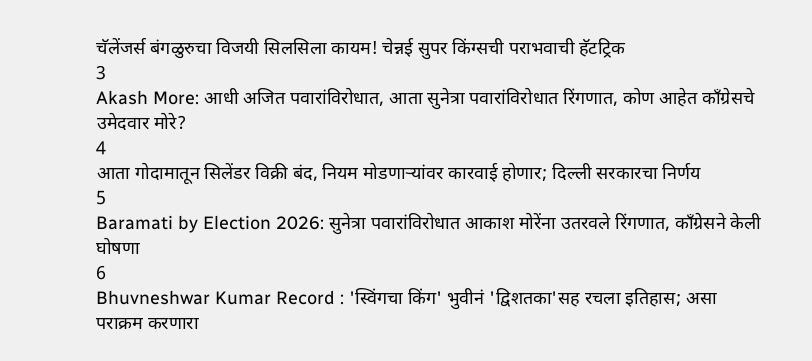चॅलेंजर्स बंगळुरुचा विजयी सिलसिला कायम! चेन्नई सुपर किंग्सची पराभवाची हॅटट्रिक
3
Akash More: आधी अजित पवारांविरोधात, आता सुनेत्रा पवारांविरोधात रिंगणात, कोण आहेत काँग्रेसचे उमेदवार मोरे?
4
आता गोदामातून सिलेंडर विक्री बंद, नियम मोडणाऱ्यांवर कारवाई होणार; दिल्ली सरकारचा निर्णय
5
Baramati by Election 2026: सुनेत्रा पवारांविरोधात आकाश मोरेंना उतरवले रिंगणात, काँग्रेसने केली घोषणा
6
Bhuvneshwar Kumar Record : 'स्विंगचा किंग' भुवीनं 'द्विशतका'सह रचला इतिहास; असा पराक्रम करणारा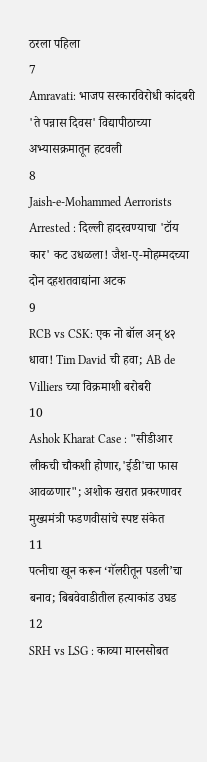ठरला पहिला
7
Amravati: भाजप सरकारविरोधी कांदबरी 'ते पन्नास दिवस' विद्यापीठाच्या अभ्यासक्रमातून हटवली
8
Jaish-e-Mohammed Aerrorists Arrested : दिल्ली हादरवण्याचा 'टॉय कार' कट उधळला! जैश-ए-मोहम्मदच्या दोन दहशतवाद्यांना अटक
9
RCB vs CSK: एक नो बॉल अन् ४२ धावा! Tim David ची हवा; AB de Villiers च्या विक्रमाशी बरोबरी
10
Ashok Kharat Case : "सीडीआर लीकची चौकशी होणार,'ईडी'चा फास आवळणार"; अशोक खरात प्रकरणावर मुख्यमंत्री फडणवीसांचे स्पष्ट संकेत
11
पत्नीचा खून करून ‘गॅलरीतून पडली’चा बनाव; बिबवेवाडीतील हत्याकांड उघड
12
SRH vs LSG : काव्या मारनसोबत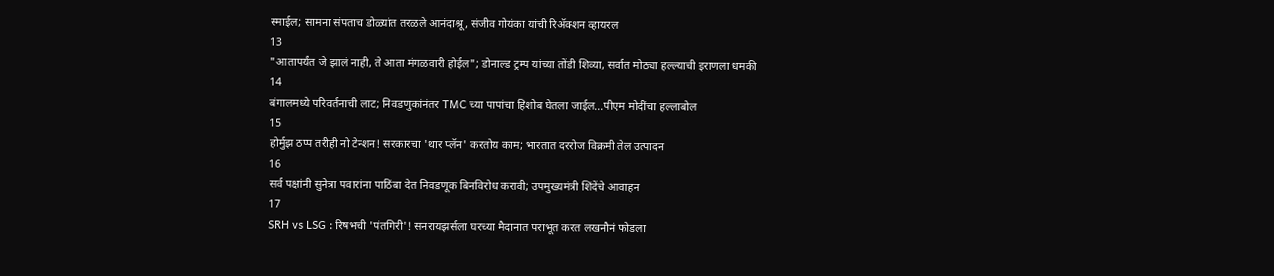स्माईल; सामना संपताच डोळ्यांत तरळले आनंदाश्रू, संजीव गोयंका यांची रिॲक्शन व्हायरल
13
"आतापर्यंत जे झालं नाही, ते आता मंगळवारी होईल"; डोनाल्ड ट्रम्प यांच्या तोंडी शिव्या, सर्वात मोठ्या हल्ल्याची इराणला धमकी
14
बंगालमध्ये परिवर्तनाची लाट; निवडणुकांनंतर TMC च्या पापांचा हिशोब घेतला जाईल...पीएम मोदींचा हल्लाबोल
15
होर्मुझ ठप्प तरीही नो टेन्शन! सरकारचा 'थार प्लॅन' करतोय काम; भारतात दररोज विक्रमी तेल उत्पादन
16
सर्व पक्षांनी सुनेत्रा पवारांना पाठिंबा देत निवडणूक बिनविरोध करावी; उपमुख्यमंत्री शिंदेंचे आवाहन
17
SRH vs LSG : रिषभची 'पंतगिरी'! सनरायझर्सला घरच्या मैदानात पराभूत करत लखनौनं फोडला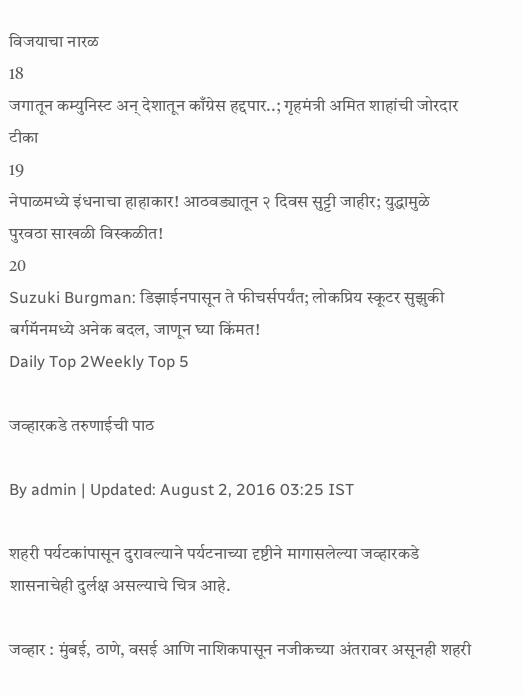विजयाचा नारळ
18
जगातून कम्युनिस्ट अन् देशातून काँग्रेस हद्दपार..; गृहमंत्री अमित शाहांची जोरदार टीका
19
नेपाळमध्ये इंधनाचा हाहाकार! आठवड्यातून २ दिवस सुट्टी जाहीर; युद्धामुळे पुरवठा साखळी विस्कळीत!
20
Suzuki Burgman: डिझाईनपासून ते फीचर्सपर्यंत; लोकप्रिय स्कूटर सुझुकी बर्गमॅनमध्ये अनेक बदल, जाणून घ्या किंमत!
Daily Top 2Weekly Top 5

जव्हारकडे तरुणाईची पाठ

By admin | Updated: August 2, 2016 03:25 IST

शहरी पर्यटकांपासून दुरावल्याने पर्यटनाच्या दृष्टीने मागासलेल्या जव्हारकडे शासनाचेही दुर्लक्ष असल्याचे चित्र आहे.

जव्हार : मुंबई, ठाणे, वसई आणि नाशिकपासून नजीकच्या अंतरावर असूनही शहरी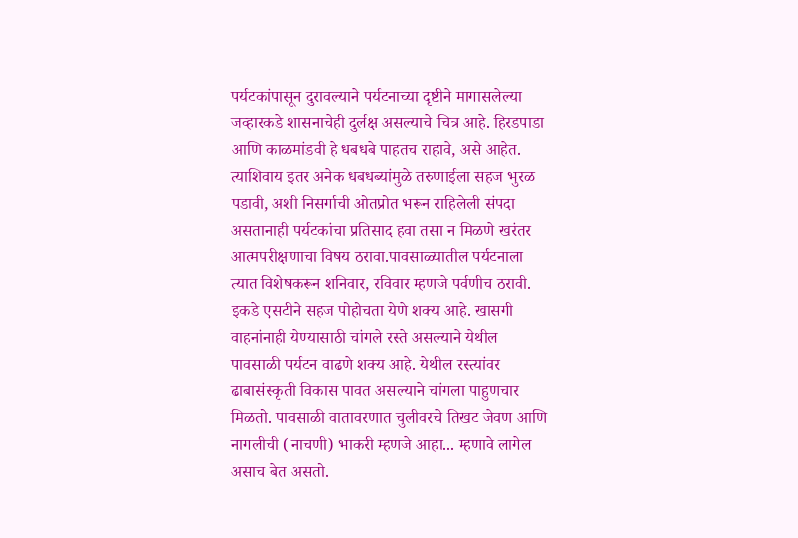पर्यटकांपासून दुरावल्याने पर्यटनाच्या दृष्टीने मागासलेल्या जव्हारकडे शासनाचेही दुर्लक्ष असल्याचे चित्र आहे. हिरडपाडा आणि काळमांडवी हे धबधबे पाहतच राहावे, असे आहेत. त्याशिवाय इतर अनेक धबधब्यांमुळे तरुणाईला सहज भुरळ पडावी, अशी निसर्गाची ओतप्रोत भरून राहिलेली संपदा असतानाही पर्यटकांचा प्रतिसाद हवा तसा न मिळणे खरंतर आत्मपरीक्षणाचा विषय ठरावा.पावसाळ्यातील पर्यटनाला त्यात विशेषकरून शनिवार, रविवार म्हणजे पर्वणीच ठरावी. इकडे एसटीने सहज पोहोचता येणे शक्य आहे. खासगी वाहनांनाही येण्यासाठी चांगले रस्ते असल्याने येथील पावसाळी पर्यटन वाढणे शक्य आहे. येथील रस्त्यांवर ढाबासंस्कृती विकास पावत असल्याने चांगला पाहुणचार मिळतो. पावसाळी वातावरणात चुलीवरचे तिखट जेवण आणि नागलीची (नाचणी) भाकरी म्हणजे आहा... म्हणावे लागेल असाच बेत असतो.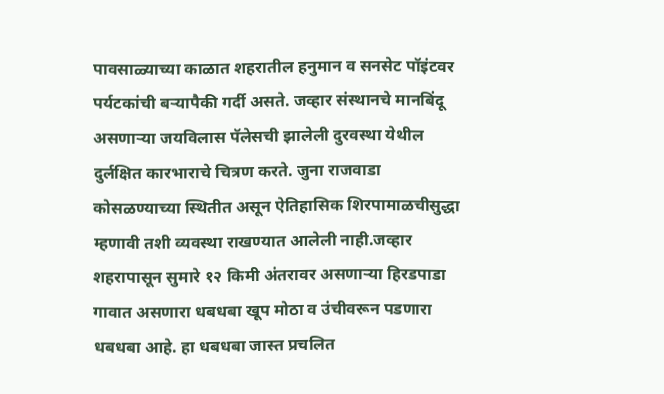पावसाळ्याच्या काळात शहरातील हनुमान व सनसेट पॉइंटवर पर्यटकांची बऱ्यापैकी गर्दी असते. जव्हार संस्थानचे मानबिंदू असणाऱ्या जयविलास पॅलेसची झालेली दुरवस्था येथील दुर्लक्षित कारभाराचे चित्रण करते. जुना राजवाडा कोसळण्याच्या स्थितीत असून ऐतिहासिक शिरपामाळचीसुद्धा म्हणावी तशी व्यवस्था राखण्यात आलेली नाही.जव्हार शहरापासून सुमारे १२ किमी अंतरावर असणाऱ्या हिरडपाडा गावात असणारा धबधबा खूप मोठा व उंचीवरून पडणारा धबधबा आहे. हा धबधबा जास्त प्रचलित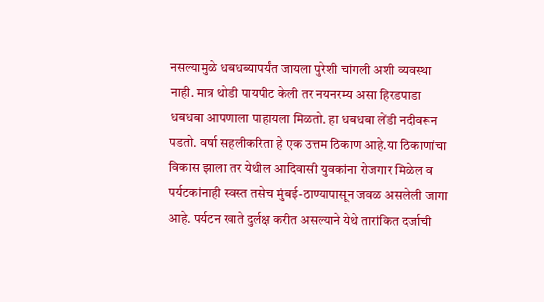नसल्यामुळे धबधब्यापर्यंत जायला पुरेशी चांगली अशी व्यवस्था नाही. मात्र थोडी पायपीट केली तर नयनरम्य असा हिरडपाडा धबधबा आपणाला पाहायला मिळतो. हा धबधबा लेंडी नदीवरून पडतो. वर्षा सहलीकरिता हे एक उत्तम ठिकाण आहे.या ठिकाणांचा विकास झाला तर येथील आदिवासी युवकांना रोजगार मिळेल व पर्यटकांनाही स्वस्त तसेच मुंबई-ठाण्यापासून जवळ असलेली जागा आहे. पर्यटन खाते दुर्लक्ष करीत असल्याने येथे तारांकित दर्जाची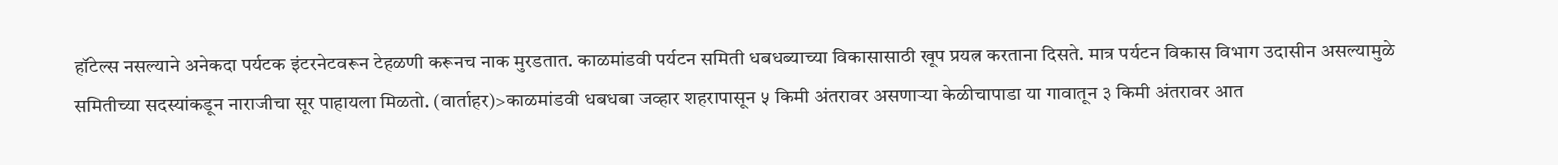हॉटेल्स नसल्याने अनेकदा पर्यटक इंटरनेटवरून टेहळणी करूनच नाक मुरडतात. काळमांडवी पर्यटन समिती धबधब्याच्या विकासासाठी खूप प्रयत्न करताना दिसते. मात्र पर्यटन विकास विभाग उदासीन असल्यामुळे समितीच्या सदस्यांकडून नाराजीचा सूर पाहायला मिळतो. (वार्ताहर)>काळमांडवी धबधबा जव्हार शहरापासून ५ किमी अंतरावर असणाऱ्या केळीचापाडा या गावातून ३ किमी अंतरावर आत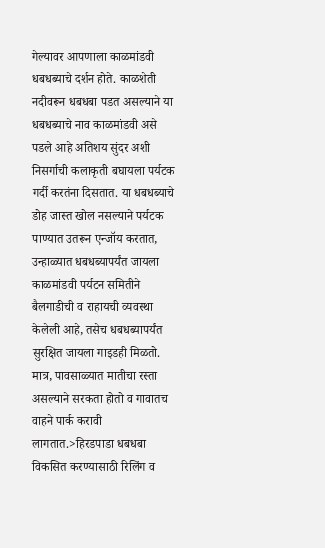गेल्यावर आपणाला काळमांडवी धबधब्याचे दर्शन होते. काळशेती नदीवरून धबधबा पडत असल्याने या धबधब्याचे नाव काळमांडवी असे पडले आहे अतिशय सुंदर अशी निसर्गाची कलाकृती बघायला पर्यटक गर्दी करतंना दिसतात. या धबधब्याचे डोह जास्त खोल नसल्याने पर्यटक पाण्यात उतरून एन्जॉय करतात, उन्हाळ्यात धबधब्यापर्यंत जायला काळमांडवी पर्यटन समितीने बैलगाडीची व राहायची व्यवस्था केलेली आहे, तसेच धबधब्यापर्यंत सुरक्षित जायला गाइडही मिळतो. मात्र, पावसाळ्यात मातीचा रस्ता असल्याने सरकता होतो व गावातच वाहने पार्क करावी लागतात.>हिरडपाडा धबधबा विकसित करण्यासाठी रिलिंग व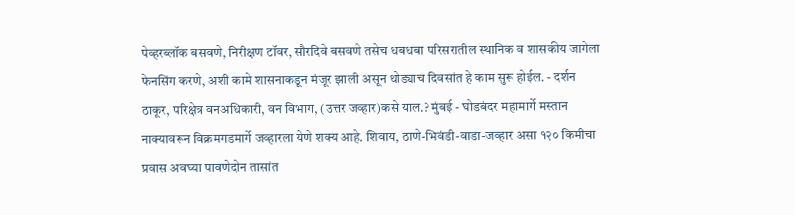पेव्हरब्लॉक बसवणे, निरीक्षण टॉवर, सौरदिवे बसवणे तसेच धबधबा परिसरातील स्थानिक व शासकीय जागेला फेनसिंग करणे, अशी कामे शासनाकडून मंजूर झाली असून थोड्याच दिवसांत हे काम सुरू होईल. - दर्शन ठाकूर, परिक्षेत्र वनअधिकारी, वन विभाग, (उत्तर जव्हार)कसे याल.? मुंबई - घोडबंदर महामार्गे मस्तान नाक्यावरून विक्रमगडमार्गे जव्हारला येणे शक्य आहे. शिवाय, ठाणे-भिवंडी-वाडा-जव्हार असा १२० किमीचा प्रवास अवघ्या पावणेदोन तासांत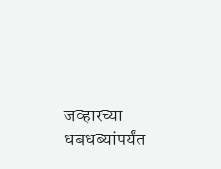जव्हारच्या धबधब्यांपर्यंत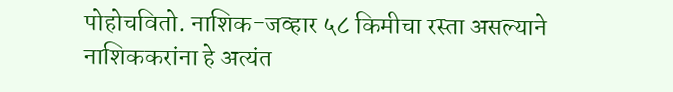पोहोचवितो. नाशिक-जव्हार ५८ किमीचा रस्ता असल्याने नाशिककरांना हे अत्यंत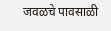जवळचे पावसाळी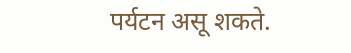पर्यटन असू शकते.